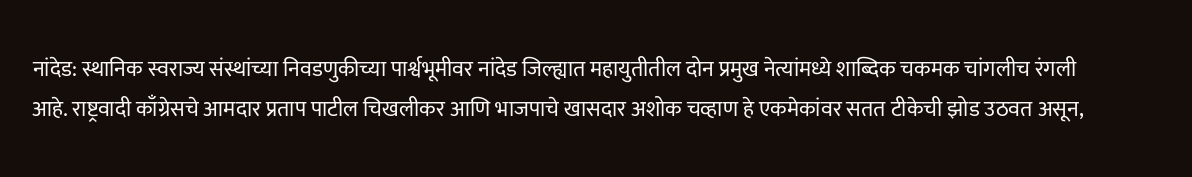नांदेड: स्थानिक स्वराज्य संस्थांच्या निवडणुकीच्या पार्श्वभूमीवर नांदेड जिल्ह्यात महायुतीतील दोन प्रमुख नेत्यांमध्ये शाब्दिक चकमक चांगलीच रंगली आहे. राष्ट्रवादी काँग्रेसचे आमदार प्रताप पाटील चिखलीकर आणि भाजपाचे खासदार अशोक चव्हाण हे एकमेकांवर सतत टीकेची झोड उठवत असून,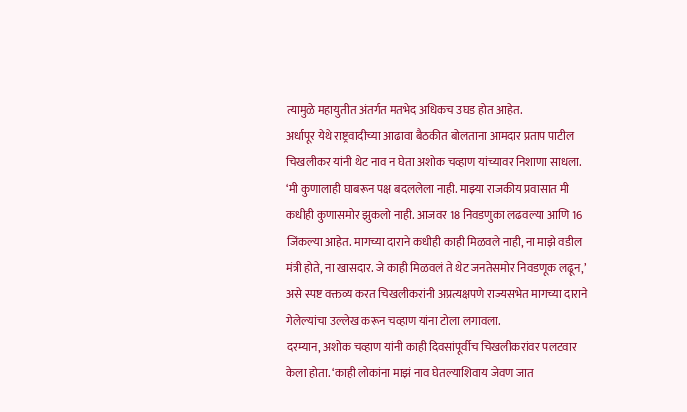त्यामुळे महायुतीत अंतर्गत मतभेद अधिकच उघड होत आहेत.
अर्धापूर येथे राष्ट्रवादीच्या आढावा बैठकीत बोलताना आमदार प्रताप पाटील चिखलीकर यांनी थेट नाव न घेता अशोक चव्हाण यांच्यावर निशाणा साधला. ‘मी कुणालाही घाबरून पक्ष बदललेला नाही. माझ्या राजकीय प्रवासात मी कधीही कुणासमोर झुकलो नाही. आजवर 18 निवडणुका लढवल्या आणि 16 जिंकल्या आहेत. मागच्या दाराने कधीही काही मिळवले नाही, ना माझे वडील मंत्री होते, ना खासदार. जे काही मिळवलं ते थेट जनतेसमोर निवडणूक लढून,’ असे स्पष्ट वक्तव्य करत चिखलीकरांनी अप्रत्यक्षपणे राज्यसभेत मागच्या दाराने गेलेल्यांचा उल्लेख करून चव्हाण यांना टोला लगावला.
दरम्यान, अशोक चव्हाण यांनी काही दिवसांपूर्वीच चिखलीकरांवर पलटवार केला होता. ‘काही लोकांना माझं नाव घेतल्याशिवाय जेवण जात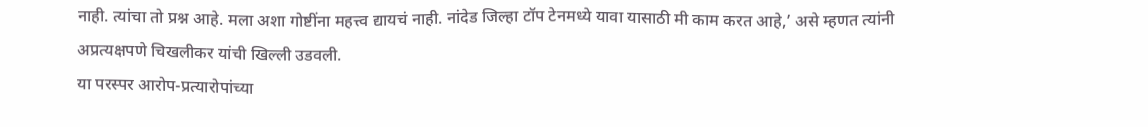नाही. त्यांचा तो प्रश्न आहे. मला अशा गोष्टींना महत्त्व द्यायचं नाही. नांदेड जिल्हा टॉप टेनमध्ये यावा यासाठी मी काम करत आहे,’ असे म्हणत त्यांनी अप्रत्यक्षपणे चिखलीकर यांची खिल्ली उडवली.
या परस्पर आरोप-प्रत्यारोपांच्या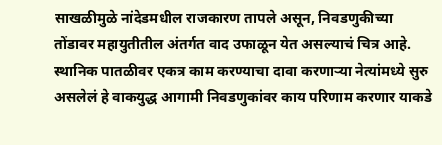साखळीमुळे नांदेडमधील राजकारण तापले असून, निवडणुकीच्या तोंडावर महायुतीतील अंतर्गत वाद उफाळून येत असल्याचं चित्र आहे. स्थानिक पातळीवर एकत्र काम करण्याचा दावा करणाऱ्या नेत्यांमध्ये सुरु असलेलं हे वाकयुद्ध आगामी निवडणुकांवर काय परिणाम करणार याकडे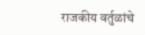राजकीय वर्तुळांचे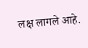लक्ष लागले आहे.